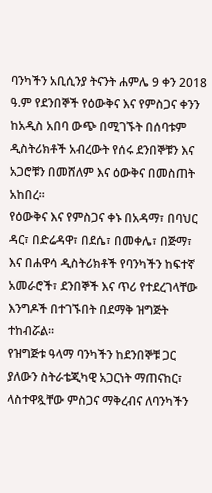ባንካችን አቢሲንያ ትናንት ሐምሌ 9 ቀን 2018 ዓ.ም የደንበኞች የዕውቅና እና የምስጋና ቀንን ከአዲስ አበባ ውጭ በሚገኙት በሰባቱም ዲስትሪክቶች አብረውት የሰሩ ደንበኞቹን እና አጋሮቹን በመሸለም እና ዕውቅና በመስጠት አከበረ።
የዕውቅና እና የምስጋና ቀኑ በአዳማ፣ በባህር ዳር፣ በድሬዳዋ፣ በደሴ፣ በመቀሌ፣ በጅማ፣ እና በሐዋሳ ዲስትሪክቶች የባንካችን ከፍተኛ አመራሮች፣ ደንበኞች እና ጥሪ የተደረገላቸው እንግዶች በተገኙበት በደማቅ ዝግጅት ተከብሯል።
የዝግጅቱ ዓላማ ባንካችን ከደንበኞቹ ጋር ያለውን ስትራቴጂካዊ አጋርነት ማጠናከር፣ ላስተዋጿቸው ምስጋና ማቅረብና ለባንካችን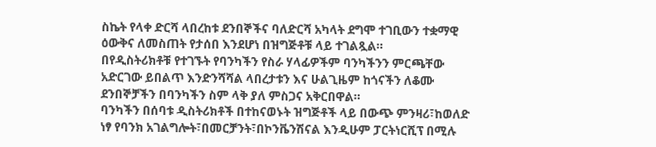ስኬት የላቀ ድርሻ ላበረከቱ ደንበኞችና ባለድርሻ አካላት ደግሞ ተገቢውን ተቋማዊ ዕውቅና ለመስጠት የታሰበ እንደሆነ በዝግጅቶቹ ላይ ተገልጿል።
በየዲስትሪክቶቹ የተገኙት የባንካችን የስራ ሃላፊዎችም ባንካችንን ምርጫቸው አድርገው ይበልጥ እንድንሻሻል ላበረታቱን እና ሁልጊዜም ከጎናችን ለቆሙ ደንበኞቻችን በባንካችን ስም ላቅ ያለ ምስጋና አቅርበዋል።
ባንካችን በሰባቱ ዲስትሪክቶች በተከናወኑት ዝግጅቶች ላይ በውጭ ምንዛሪ፣ከወለድ ነፃ የባንክ አገልግሎት፣በመርቻንት፣በኮንቬንሽናል እንዲሁም ፓርትነርሺፕ በሚሉ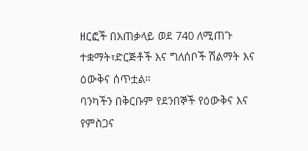ዘርፎች በአጠቃላይ ወደ 740 ለሚጠጉ ተቋማት፣ድርጅቶች እና ግለሰቦች ሽልማት እና ዕውቅና ሰጥቷል።
ባንካችን በቅርቡም የደንበኞች የዕውቅና እና የምስጋና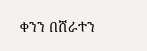ቀንን በሸራተን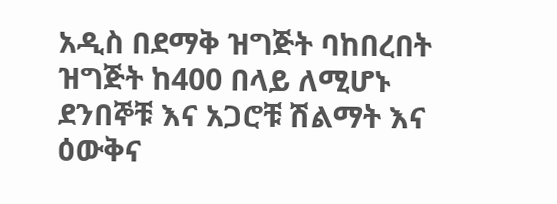አዲስ በደማቅ ዝግጅት ባከበረበት ዝግጅት ከ400 በላይ ለሚሆኑ ደንበኞቹ እና አጋሮቹ ሽልማት እና ዕውቅና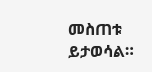መስጠቱ ይታወሳል።